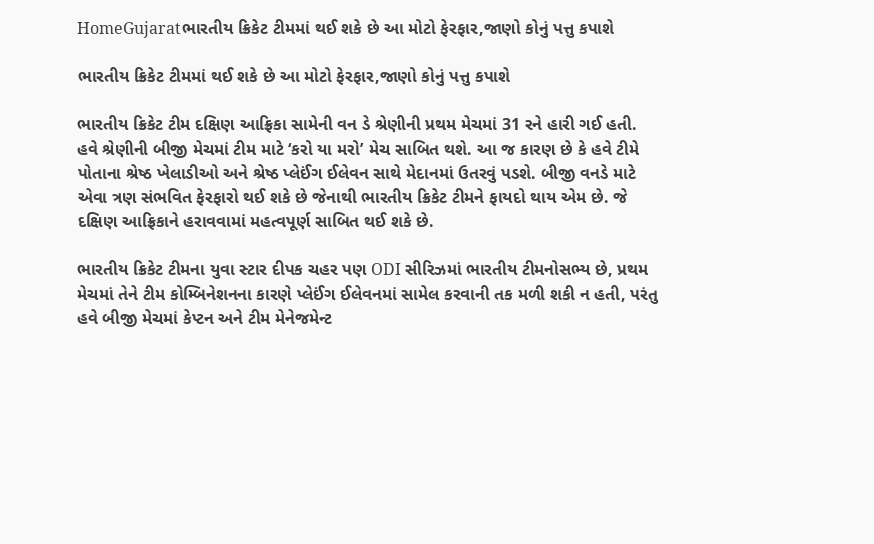HomeGujaratભારતીય ક્રિકેટ ટીમમાં થઈ શકે છે આ મોટો ફેરફાર,જાણો કોનું પત્તુ કપાશે

ભારતીય ક્રિકેટ ટીમમાં થઈ શકે છે આ મોટો ફેરફાર,જાણો કોનું પત્તુ કપાશે

ભારતીય ક્રિકેટ ટીમ દક્ષિણ આફ્રિકા સામેની વન ડે શ્રેણીની પ્રથમ મેચમાં 31 રને હારી ગઈ હતી. હવે શ્રેણીની બીજી મેચમાં ટીમ માટે ‘કરો યા મરો’ મેચ સાબિત થશે. આ જ કારણ છે કે હવે ટીમે પોતાના શ્રેષ્ઠ ખેલાડીઓ અને શ્રેષ્ઠ પ્લેઈંગ ઈલેવન સાથે મેદાનમાં ઉતરવું પડશે. બીજી વનડે માટે એવા ત્રણ સંભવિત ફેરફારો થઈ શકે છે જેનાથી ભારતીય ક્રિકેટ ટીમને ફાયદો થાય એમ છે. જે દક્ષિણ આફ્રિકાને હરાવવામાં મહત્વપૂર્ણ સાબિત થઈ શકે છે.

ભારતીય ક્રિકેટ ટીમના યુવા સ્ટાર દીપક ચહર પણ ODI સીરિઝમાં ભારતીય ટીમનોસભ્ય છે, પ્રથમ મેચમાં તેને ટીમ કોમ્બિનેશનના કારણે પ્લેઈંગ ઈલેવનમાં સામેલ કરવાની તક મળી શકી ન હતી, પરંતુ હવે બીજી મેચમાં કેપ્ટન અને ટીમ મેનેજમેન્ટ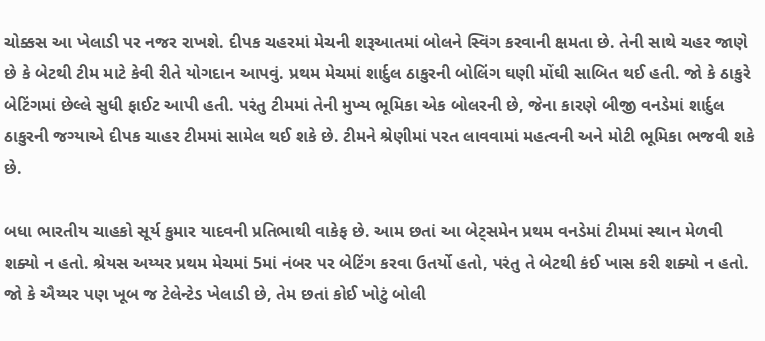ચોક્કસ આ ખેલાડી પર નજર રાખશે. દીપક ચહરમાં મેચની શરૂઆતમાં બોલને સ્વિંગ કરવાની ક્ષમતા છે. તેની સાથે ચહર જાણે છે કે બેટથી ટીમ માટે કેવી રીતે યોગદાન આપવું. પ્રથમ મેચમાં શાર્દુલ ઠાકુરની બોલિંગ ઘણી મોંઘી સાબિત થઈ હતી. જો કે ઠાકુરે બેટિંગમાં છેલ્લે સુધી ફાઈટ આપી હતી. પરંતુ ટીમમાં તેની મુખ્ય ભૂમિકા એક બોલરની છે, જેના કારણે બીજી વનડેમાં શાર્દુલ ઠાકુરની જગ્યાએ દીપક ચાહર ટીમમાં સામેલ થઈ શકે છે. ટીમને શ્રેણીમાં પરત લાવવામાં મહત્વની અને મોટી ભૂમિકા ભજવી શકે છે.

બધા ભારતીય ચાહકો સૂર્ય કુમાર યાદવની પ્રતિભાથી વાકેફ છે. આમ છતાં આ બેટ્સમેન પ્રથમ વનડેમાં ટીમમાં સ્થાન મેળવી શક્યો ન હતો. શ્રેયસ અય્યર પ્રથમ મેચમાં 5માં નંબર પર બેટિંગ કરવા ઉતર્યો હતો, પરંતુ તે બેટથી કંઈ ખાસ કરી શક્યો ન હતો. જો કે ઐય્યર પણ ખૂબ જ ટેલેન્ટેડ ખેલાડી છે, તેમ છતાં કોઈ ખોટું બોલી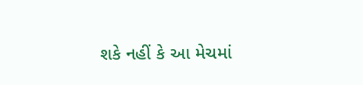શકે નહીં કે આ મેચમાં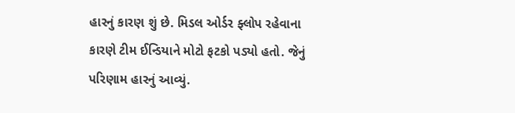હારનું કારણ શું છે. મિડલ ઓર્ડર ફ્લોપ રહેવાના કારણે ટીમ ઈન્ડિયાને મોટો ફટકો પડ્યો હતો. જેનું પરિણામ હારનું આવ્યું.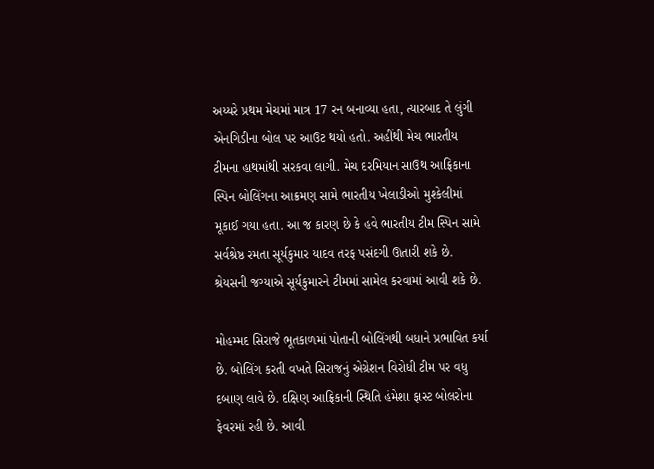અય્યરે પ્રથમ મેચમાં માત્ર 17 રન બનાવ્યા હતા, ત્યારબાદ તે લુંગી એનગિડીના બોલ પર આઉટ થયો હતો. અહીંથી મેચ ભારતીય ટીમના હાથમાંથી સરકવા લાગી. મેચ દરમિયાન સાઉથ આફ્રિકાના સ્પિન બોલિંગના આક્રમણ સામે ભારતીય ખેલાડીઓ મુશ્કેલીમાં મૂકાઈ ગયા હતા. આ જ કારણ છે કે હવે ભારતીય ટીમ સ્પિન સામે સર્વશ્રેષ્ઠ રમતા સૂર્યકુમાર યાદવ તરફ પસંદગી ઊતારી શકે છે. શ્રેયસની જગ્યાએ સૂર્યકુમારને ટીમમાં સામેલ કરવામાં આવી શકે છે.

મોહમ્મદ સિરાજે ભૂતકાળમાં પોતાની બોલિંગથી બધાને પ્રભાવિત કર્યા છે. બોલિંગ કરતી વખતે સિરાજનું એગ્રેશન વિરોધી ટીમ પર વધુ દબાણ લાવે છે. દક્ષિણ આફ્રિકાની સ્થિતિ હંમેશા ફાસ્ટ બોલરોના ફેવરમાં રહી છે. આવી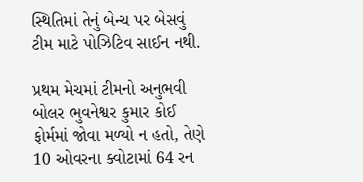સ્થિતિમાં તેનું બેન્ચ પર બેસવું ટીમ માટે પોઝિટિવ સાઈન નથી.

પ્રથમ મેચમાં ટીમનો અનુભવી બોલર ભુવનેશ્વર કુમાર કોઈ ફોર્મમાં જોવા મળ્યો ન હતો, તેણે 10 ઓવરના ક્વોટામાં 64 રન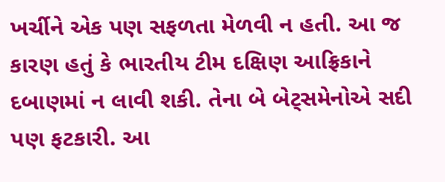ખર્ચીને એક પણ સફળતા મેળવી ન હતી. આ જ કારણ હતું કે ભારતીય ટીમ દક્ષિણ આફ્રિકાને દબાણમાં ન લાવી શકી. તેના બે બેટ્સમેનોએ સદી પણ ફટકારી. આ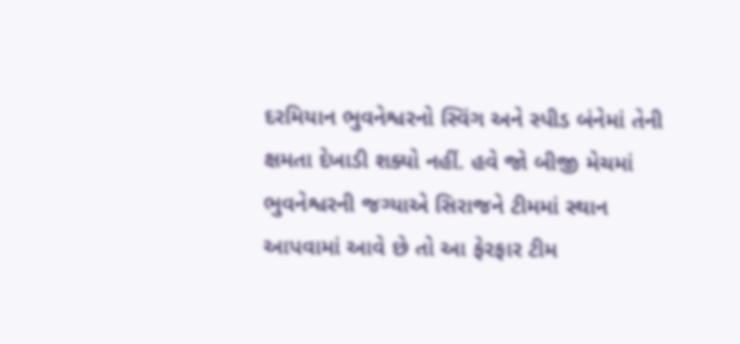દરમિયાન ભુવનેશ્વરનો સ્વિંગ અને સ્પીડ બંનેમાં તેની ક્ષમતા દેખાડી શક્યો નહીં. હવે જો બીજી મેચમાં ભુવનેશ્વરની જગ્યાએ સિરાજને ટીમમાં સ્થાન આપવામાં આવે છે તો આ ફેરફાર ટીમ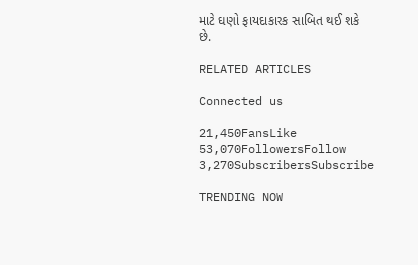માટે ઘણો ફાયદાકારક સાબિત થઈ શકે છે.

RELATED ARTICLES

Connected us

21,450FansLike
53,070FollowersFollow
3,270SubscribersSubscribe

TRENDING NOW